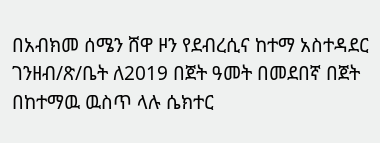በአብክመ ሰሜን ሸዋ ዞን የደብረሲና ከተማ አስተዳደር ገንዘብ/ጽ/ቤት ለ2019 በጀት ዓመት በመደበኛ በጀት በከተማዉ ዉስጥ ላሉ ሴክተር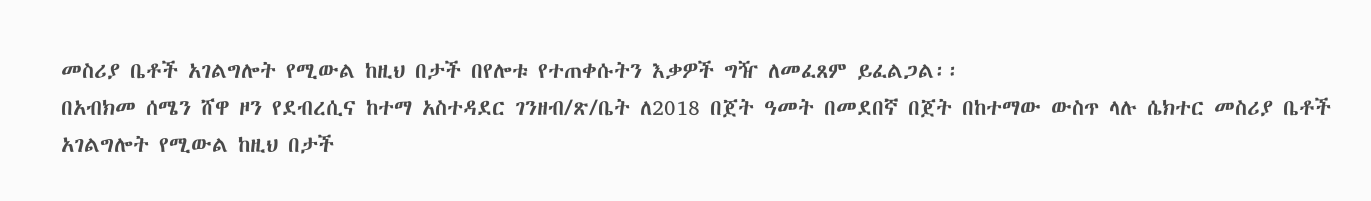መስሪያ ቤቶች አገልግሎት የሚውል ከዚህ በታች በየሎቱ የተጠቀሱትን እቃዎች ግዥ ለመፈጸም ይፈልጋል፡፡
በአብክመ ሰሜን ሸዋ ዞን የደብረሲና ከተማ አስተዳደር ገንዘብ/ጽ/ቤት ለ2018 በጀት ዓመት በመደበኛ በጀት በከተማው ውስጥ ላሉ ሴክተር መስሪያ ቤቶች አገልግሎት የሚውል ከዚህ በታች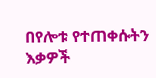በየሎቱ የተጠቀሱትን እቃዎች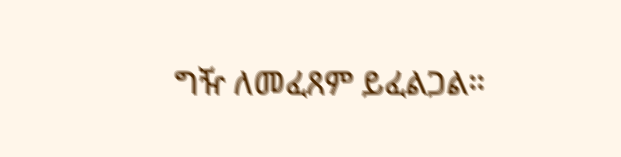ግዥ ለመፈጸም ይፈልጋል።